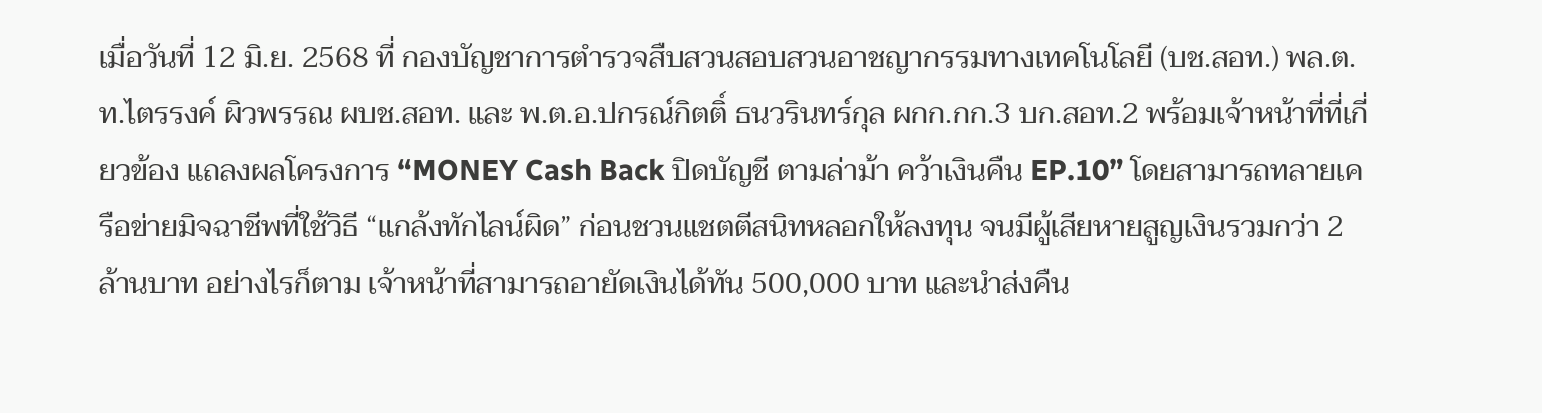เมื่อวันที่ 12 มิ.ย. 2568 ที่ กองบัญชาการตำรวจสืบสวนสอบสวนอาชญากรรมทางเทคโนโลยี (บช.สอท.) พล.ต.ท.ไตรรงค์ ผิวพรรณ ผบช.สอท. และ พ.ต.อ.ปกรณ์กิตติ์ ธนวรินทร์กุล ผกก.กก.3 บก.สอท.2 พร้อมเจ้าหน้าที่ที่เกี่ยวข้อง แถลงผลโครงการ “MONEY Cash Back ปิดบัญชี ตามล่าม้า คว้าเงินคืน EP.10” โดยสามารถทลายเครือข่ายมิจฉาชีพที่ใช้วิธี “แกล้งทักไลน์ผิด” ก่อนชวนแชตตีสนิทหลอกให้ลงทุน จนมีผู้เสียหายสูญเงินรวมกว่า 2 ล้านบาท อย่างไรก็ตาม เจ้าหน้าที่สามารถอายัดเงินได้ทัน 500,000 บาท และนำส่งคืน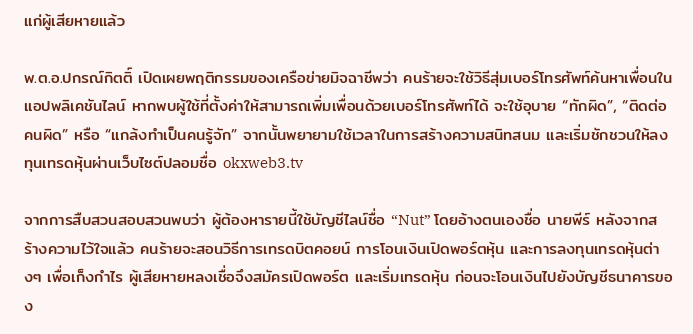แก่ผู้เสียหายแล้ว

พ.ต.อ.ปกรณ์กิตติ์ เปิดเผยพฤติกรรมของเครือข่ายมิจฉาชีพว่า คนร้ายจะใช้วิธีสุ่มเบอร์โทรศัพท์ค้นหาเพื่อนในแอปพลิเคชันไลน์ หากพบผู้ใช้ที่ตั้งค่าให้สามารถเพิ่มเพื่อนด้วยเบอร์โทรศัพท์ได้ จะใช้อุบาย “ทักผิด”, “ติดต่อคนผิด” หรือ “แกล้งทำเป็นคนรู้จัก” จากนั้นพยายามใช้เวลาในการสร้างความสนิทสนม และเริ่มชักชวนให้ลงทุนเทรดหุ้นผ่านเว็บไซต์ปลอมชื่อ okxweb3.tv

จากการสืบสวนสอบสวนพบว่า ผู้ต้องหารายนี้ใช้บัญชีไลน์ชื่อ “Nut” โดยอ้างตนเองชื่อ นายพีร์ หลังจากสร้างความไว้ใจแล้ว คนร้ายจะสอนวิธีการเทรดบิตคอยน์ การโอนเงินเปิดพอร์ตหุ้น และการลงทุนเทรดหุ้นต่างๆ เพื่อเก็งกำไร ผู้เสียหายหลงเชื่อจึงสมัครเปิดพอร์ต และเริ่มเทรดหุ้น ก่อนจะโอนเงินไปยังบัญชีธนาคารของ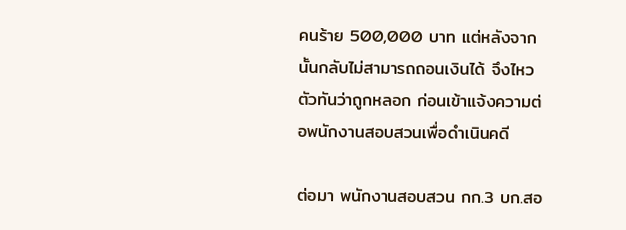คนร้าย 500,000 บาท แต่หลังจากนั้นกลับไม่สามารถถอนเงินได้ จึงไหวตัวทันว่าถูกหลอก ก่อนเข้าแจ้งความต่อพนักงานสอบสวนเพื่อดำเนินคดี

ต่อมา พนักงานสอบสวน กก.3 บก.สอ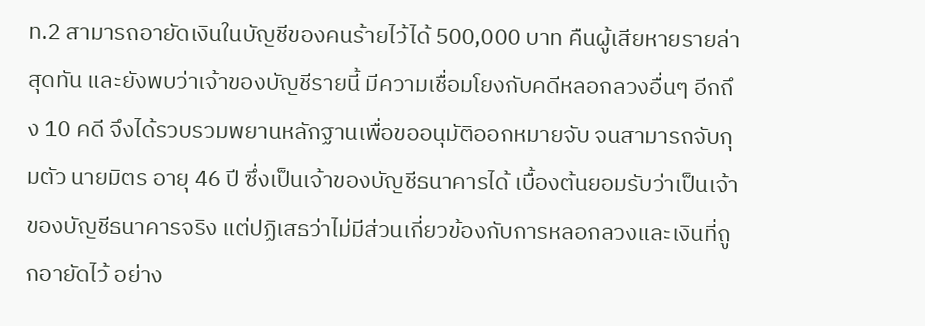ท.2 สามารถอายัดเงินในบัญชีของคนร้ายไว้ได้ 500,000 บาท คืนผู้เสียหายรายล่าสุดทัน และยังพบว่าเจ้าของบัญชีรายนี้ มีความเชื่อมโยงกับคดีหลอกลวงอื่นๆ อีกถึง 10 คดี จึงได้รวบรวมพยานหลักฐานเพื่อขออนุมัติออกหมายจับ จนสามารถจับกุมตัว นายมิตร อายุ 46 ปี ซึ่งเป็นเจ้าของบัญชีธนาคารได้ เบื้องต้นยอมรับว่าเป็นเจ้าของบัญชีธนาคารจริง แต่ปฏิเสธว่าไม่มีส่วนเกี่ยวข้องกับการหลอกลวงและเงินที่ถูกอายัดไว้ อย่าง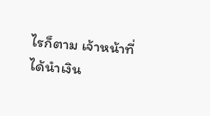ไรก็ตาม เจ้าหน้าที่ได้นำเงิน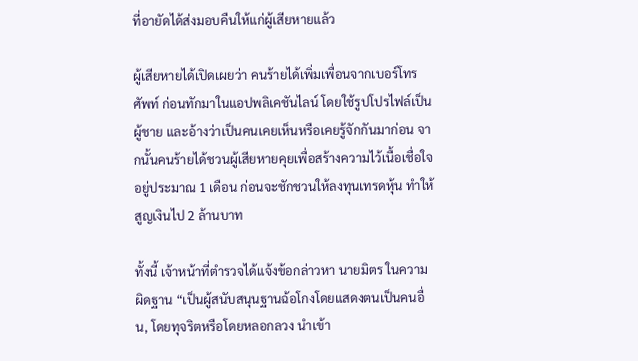ที่อายัดได้ส่งมอบคืนให้แก่ผู้เสียหายแล้ว

ผู้เสียหายได้เปิดเผยว่า คนร้ายได้เพิ่มเพื่อนจากเบอร์โทรศัพท์ ก่อนทักมาในแอปพลิเคชันไลน์ โดยใช้รูปโปรไฟล์เป็นผู้ชาย และอ้างว่าเป็นคนเคยเห็นหรือเคยรู้จักกันมาก่อน จากนั้นคนร้ายได้ชวนผู้เสียหายคุยเพื่อสร้างความไว้เนื้อเชื่อใจอยู่ประมาณ 1 เดือน ก่อนจะชักชวนให้ลงทุนเทรดหุ้น ทำให้สูญเงินไป 2 ล้านบาท

ทั้งนี้ เจ้าหน้าที่ตำรวจได้แจ้งข้อกล่าวหา นายมิตร ในความผิดฐาน “เป็นผู้สนับสนุนฐานฉ้อโกงโดยแสดงตนเป็นคนอื่น, โดยทุจริตหรือโดยหลอกลวง นำเข้า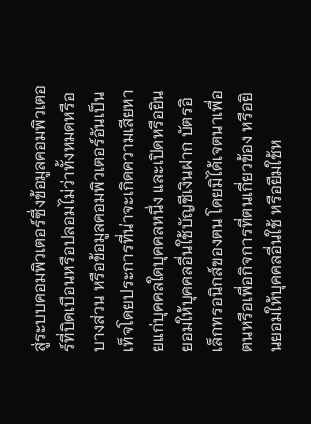สู่ระบบคอมพิวเตอร์ซึ่งข้อมูลคอมพิวเตอร์ที่บิดเบือนหรือปลอมไม่ว่าทั้งหมดหรือบางส่วน หรือข้อมูลคอมพิวเตอร์อันเป็นเท็จโดยประการที่น่าจะเกิดความเสียหายแก่บุคคลใดบุคคลหนึ่ง และเปิดหรือยินยอมให้บุคคลอื่นใช้บัญชีเงินฝาก บัตรอิเล็กทรอนิกส์ของตน โดยมิได้เจตนาเพื่อตนหรือเพื่อกิจการที่ตนเกี่ยวข้อง หรือยินยอมให้บุคคลอื่นใช้ หรือยืมใช้ห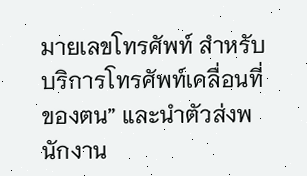มายเลขโทรศัพท์ สำหรับบริการโทรศัพท์เคลื่อนที่ของตน” และนำตัวส่งพนักงาน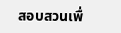สอบสวนเพื่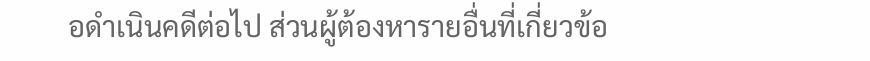อดำเนินคดีต่อไป ส่วนผู้ต้องหารายอื่นที่เกี่ยวข้อ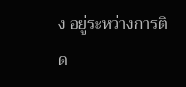ง อยู่ระหว่างการติด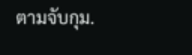ตามจับกุม.